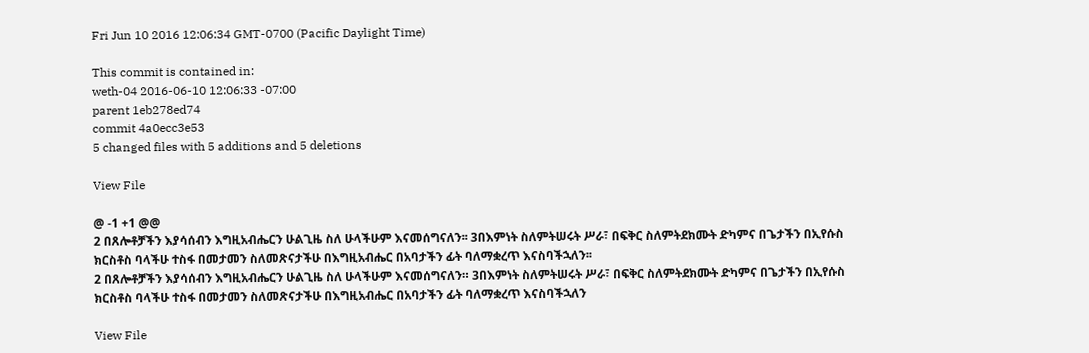Fri Jun 10 2016 12:06:34 GMT-0700 (Pacific Daylight Time)

This commit is contained in:
weth-04 2016-06-10 12:06:33 -07:00
parent 1eb278ed74
commit 4a0ecc3e53
5 changed files with 5 additions and 5 deletions

View File

@ -1 +1 @@
2 በጸሎቶቻችን እያሳሰብን እግዚአብሔርን ሁልጊዜ ስለ ሁላችሁም እናመሰግናለን፡፡ 3በእምነት ስለምትሠሩት ሥራ፣ በፍቅር ስለምትደክሙት ድካምና በጌታችን በኢየሱስ ክርስቶስ ባላችሁ ተስፋ በመታመን ስለመጽናታችሁ በእግዚአብሔር በአባታችን ፊት ባለማቋረጥ እናስባችኋለን፡፡
2 በጸሎቶቻችን እያሳሰብን እግዚአብሔርን ሁልጊዜ ስለ ሁላችሁም እናመሰግናለን። 3በእምነት ስለምትሠሩት ሥራ፣ በፍቅር ስለምትደክሙት ድካምና በጌታችን በኢየሱስ ክርስቶስ ባላችሁ ተስፋ በመታመን ስለመጽናታችሁ በእግዚአብሔር በአባታችን ፊት ባለማቋረጥ እናስባችኋለን

View File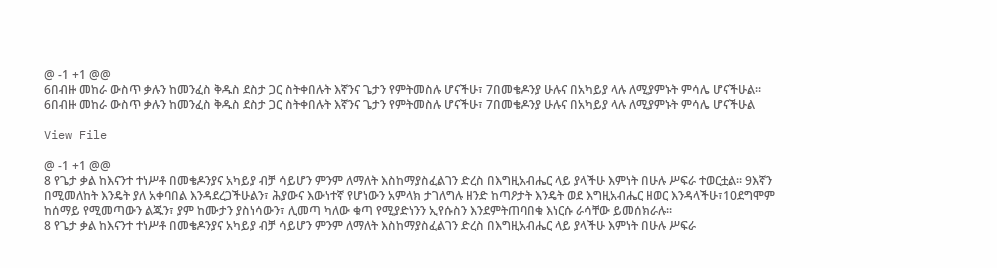@ -1 +1 @@
6በብዙ መከራ ውስጥ ቃሉን ከመንፈስ ቅዱስ ደስታ ጋር ስትቀበሉት እኛንና ጌታን የምትመስሉ ሆናችሁ፣ 7በመቄዶንያ ሁሉና በአካይያ ላሉ ለሚያምኑት ምሳሌ ሆናችሁል፡፡
6በብዙ መከራ ውስጥ ቃሉን ከመንፈስ ቅዱስ ደስታ ጋር ስትቀበሉት እኛንና ጌታን የምትመስሉ ሆናችሁ፣ 7በመቄዶንያ ሁሉና በአካይያ ላሉ ለሚያምኑት ምሳሌ ሆናችሁል

View File

@ -1 +1 @@
8 የጌታ ቃል ከእናንተ ተነሥቶ በመቄዶንያና አካይያ ብቻ ሳይሆን ምንም ለማለት እስከማያስፈልገን ድረስ በእግዚአብሔር ላይ ያላችሁ እምነት በሁሉ ሥፍራ ተወርቷል፡፡ 9እኛን በሚመለከት እንዴት ያለ አቀባበል እንዳደረጋችሁልን፣ ሕያውና እውነተኛ የሆነውን አምላክ ታገለግሉ ዘንድ ከጣዖታት እንዴት ወደ እግዚአብሔር ዘወር እንዳላችሁ፣10ደግሞም ከሰማይ የሚመጣውን ልጁን፣ ያም ከሙታን ያስነሳውን፣ ሊመጣ ካለው ቁጣ የሚያድነንን ኢየሱስን እንደምትጠባበቁ እነርሱ ራሳቸው ይመሰክራሉ፡፡
8 የጌታ ቃል ከእናንተ ተነሥቶ በመቄዶንያና አካይያ ብቻ ሳይሆን ምንም ለማለት እስከማያስፈልገን ድረስ በእግዚአብሔር ላይ ያላችሁ እምነት በሁሉ ሥፍራ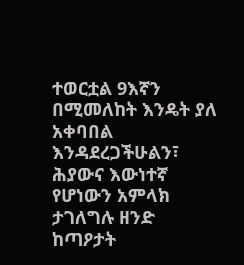ተወርቷል 9እኛን በሚመለከት እንዴት ያለ አቀባበል እንዳደረጋችሁልን፣ ሕያውና እውነተኛ የሆነውን አምላክ ታገለግሉ ዘንድ ከጣዖታት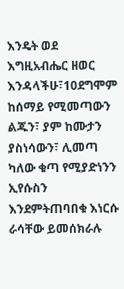እንዴት ወደ እግዚአብሔር ዘወር እንዳላችሁ፣10ደግሞም ከሰማይ የሚመጣውን ልጁን፣ ያም ከሙታን ያስነሳውን፣ ሊመጣ ካለው ቁጣ የሚያድነንን ኢየሱስን እንደምትጠባበቁ እነርሱ ራሳቸው ይመሰክራሉ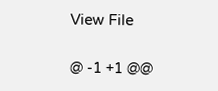View File

@ -1 +1 @@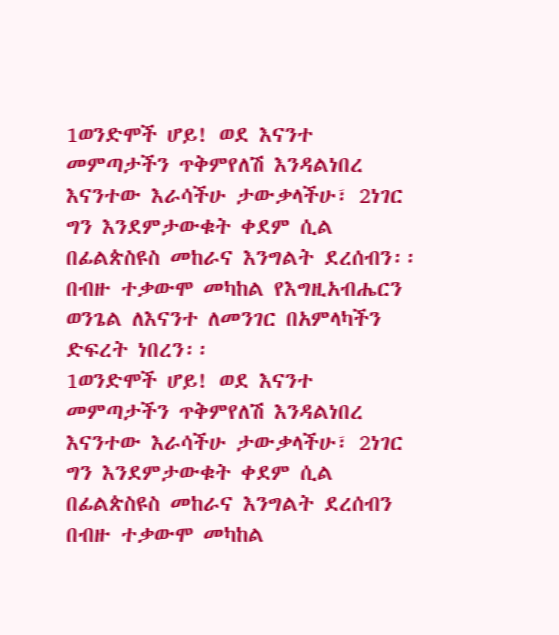1ወንድሞች ሆይ! ወደ እናንተ መምጣታችን ጥቅምየለሽ እንዳልነበረ እናንተው እራሳችሁ ታውቃላችሁ፣ 2ነገር ግን እንደምታውቁት ቀደም ሲል በፊልጵስዩስ መከራና እንግልት ደረሰብን፡፡ በብዙ ተቃውሞ መካከል የእግዚአብሔርን ወንጌል ለእናንተ ለመንገር በአምላካችን ድፍረት ነበረን፡፡
1ወንድሞች ሆይ! ወደ እናንተ መምጣታችን ጥቅምየለሽ እንዳልነበረ እናንተው እራሳችሁ ታውቃላችሁ፣ 2ነገር ግን እንደምታውቁት ቀደም ሲል በፊልጵስዩስ መከራና እንግልት ደረሰብን በብዙ ተቃውሞ መካከል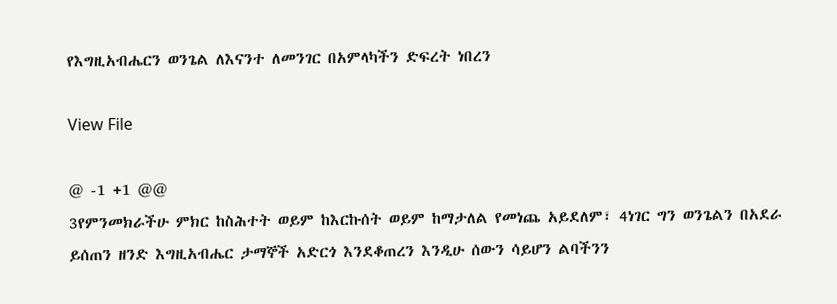የእግዚአብሔርን ወንጌል ለእናንተ ለመንገር በአምላካችን ድፍረት ነበረን

View File

@ -1 +1 @@
3የምንመክራችሁ ምክር ከስሕተት ወይም ከእርኩሰት ወይም ከማታለል የመነጨ አይደለም፣ 4ነገር ግን ወንጌልን በአደራ ይሰጠን ዘንድ እግዚአብሔር ታማኞች አድርጎ እንደቆጠረን እንዲሁ ሰውን ሳይሆን ልባችንን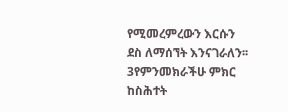የሚመረምረውን እርሱን ደስ ለማሰኘት እንናገራለን፡፡
3የምንመክራችሁ ምክር ከስሕተት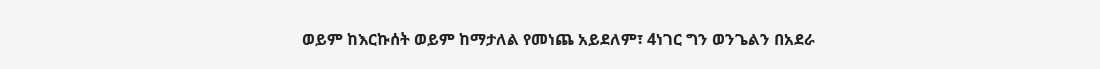ወይም ከእርኩሰት ወይም ከማታለል የመነጨ አይደለም፣ 4ነገር ግን ወንጌልን በአደራ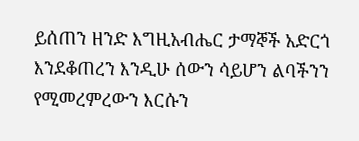ይሰጠን ዘንድ እግዚአብሔር ታማኞች አድርጎ እንደቆጠረን እንዲሁ ሰውን ሳይሆን ልባችንን የሚመረምረውን እርሱን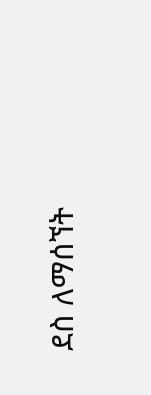ደስ ለማሰኘት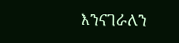እንናገራለን